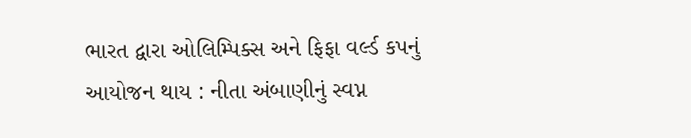ભારત દ્વારા ઓલિમ્પિક્સ અને ફિફા વર્લ્ડ કપનું આયોજન થાય : નીતા અંબાણીનું સ્વપ્ન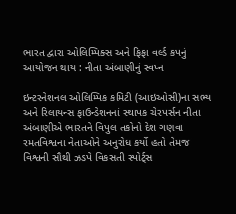ભારત દ્વારા ઓલિમ્પિક્સ અને ફિફા વર્લ્ડ કપનું આયોજન થાય : નીતા અંબાણીનું સ્વપ્ન

ઇન્ટરનેશનલ ઓલિમ્પિક કમિટી (આઇઓસી)ના સભ્ય અને રિલાયન્સ ફાઉન્ડેશનનાં સ્થાપક ચેરપર્સન નીતા અંબાણીએ ભારતને વિપુલ તકોનો દેશ ગણવા રમતવિશ્વના નેતાઓને અનુરોધ કર્યો હતો તેમજ વિશ્વની સૌથી ઝડપે વિકસતી સ્પોર્ટ્સ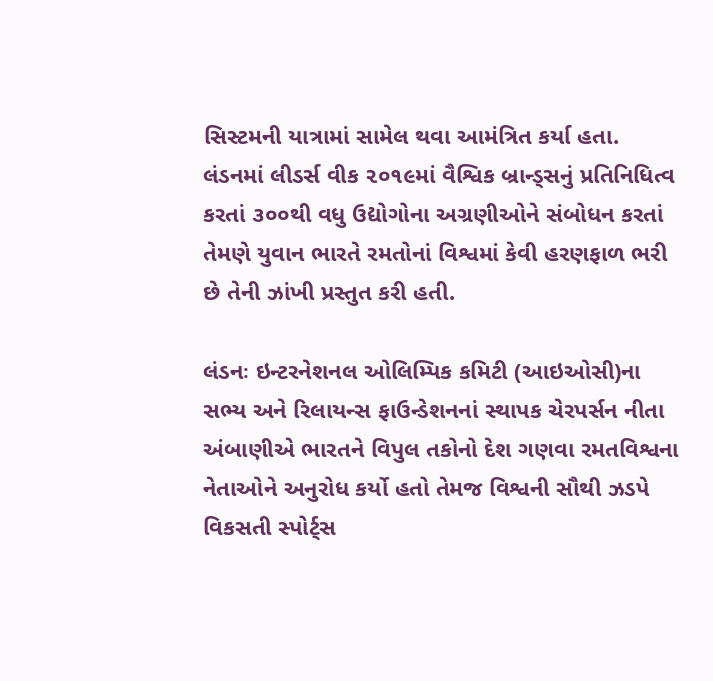સિસ્ટમની યાત્રામાં સામેલ થવા આમંત્રિત કર્યા હતા. લંડનમાં લીડર્સ વીક ૨૦૧૯માં વૈશ્વિક બ્રાન્ડ્સનું પ્રતિનિધિત્વ કરતાં ૩૦૦થી વધુ ઉદ્યોગોના અગ્રણીઓને સંબોધન કરતાં તેમણે યુવાન ભારતે રમતોનાં વિશ્વમાં કેવી હરણફાળ ભરી છે તેની ઝાંખી પ્રસ્તુત કરી હતી.

લંડનઃ ઇન્ટરનેશનલ ઓલિમ્પિક કમિટી (આઇઓસી)ના સભ્ય અને રિલાયન્સ ફાઉન્ડેશનનાં સ્થાપક ચેરપર્સન નીતા અંબાણીએ ભારતને વિપુલ તકોનો દેશ ગણવા રમતવિશ્વના નેતાઓને અનુરોધ કર્યો હતો તેમજ વિશ્વની સૌથી ઝડપે વિકસતી સ્પોર્ટ્સ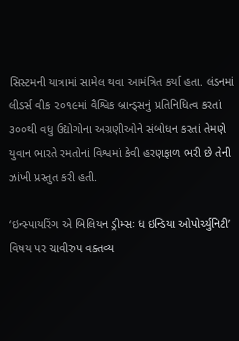સિસ્ટમની યાત્રામાં સામેલ થવા આમંત્રિત કર્યા હતા. લંડનમાં લીડર્સ વીક ૨૦૧૯માં વૈશ્વિક બ્રાન્ડ્સનું પ્રતિનિધિત્વ કરતાં ૩૦૦થી વધુ ઉદ્યોગોના અગ્રણીઓને સંબોધન કરતાં તેમણે યુવાન ભારતે રમતોનાં વિશ્વમાં કેવી હરણફાળ ભરી છે તેની ઝાંખી પ્રસ્તુત કરી હતી.

‘ઇન્સ્પાયરિંગ એ બિલિયન ડ્રીમ્સઃ ધ ઇન્ડિયા ઓપોર્ચ્યુનિટી’ વિષય પર ચાવીરુપ વક્તવ્ય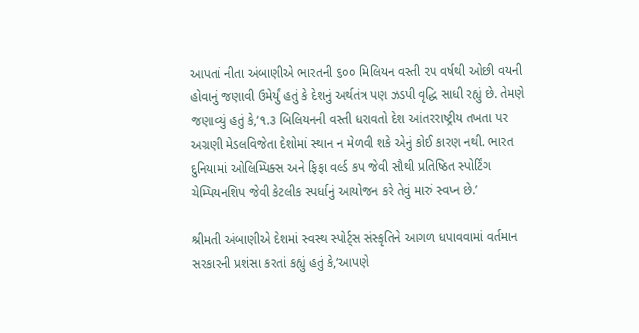આપતાં નીતા અંબાણીએ ભારતની ૬૦૦ મિલિયન વસ્તી ૨૫ વર્ષથી ઓછી વયની હોવાનું જણાવી ઉમેર્યું હતું કે દેશનું અર્થતંત્ર પણ ઝડપી વૃદ્ધિ સાધી રહ્યું છે. તેમણે જણાવ્યું હતું કે,‘૧.૩ બિલિયનની વસ્તી ધરાવતો દેશ આંતરરાષ્ટ્રીય તખતા પર અગ્રણી મેડલવિજેતા દેશોમાં સ્થાન ન મેળવી શકે એનું કોઈ કારણ નથી. ભારત દુનિયામાં ઓલિમ્પિક્સ અને ફિફા વર્લ્ડ કપ જેવી સૌથી પ્રતિષ્ઠિત સ્પોર્ટિંગ ચેમ્પિયનશિપ જેવી કેટલીક સ્પર્ધાનું આયોજન કરે તેવું મારું સ્વપ્ન છે.’

શ્રીમતી અંબાણીએ દેશમાં સ્વસ્થ સ્પોર્ટ્સ સંસ્કૃતિને આગળ ધપાવવામાં વર્તમાન સરકારની પ્રશંસા કરતાં કહ્યું હતું કે,‘આપણે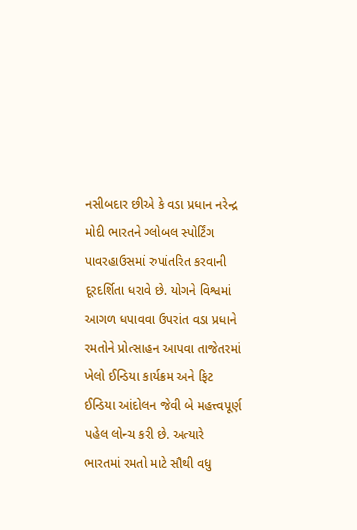નસીબદાર છીએ કે વડા પ્રધાન નરેન્દ્ર મોદી ભારતને ગ્લોબલ સ્પોર્ટિંગ પાવરહાઉસમાં રુપાંતરિત કરવાની દૂરદર્શિતા ધરાવે છે. યોગને વિશ્વમાં આગળ ધપાવવા ઉપરાંત વડા પ્રધાને રમતોને પ્રોત્સાહન આપવા તાજેતરમાં ખેલો ઈન્ડિયા કાર્યક્રમ અને ફિટ ઈન્ડિયા આંદોલન જેવી બે મહત્ત્વપૂર્ણ પહેલ લોન્ચ કરી છે. અત્યારે ભારતમાં રમતો માટે સૌથી વધુ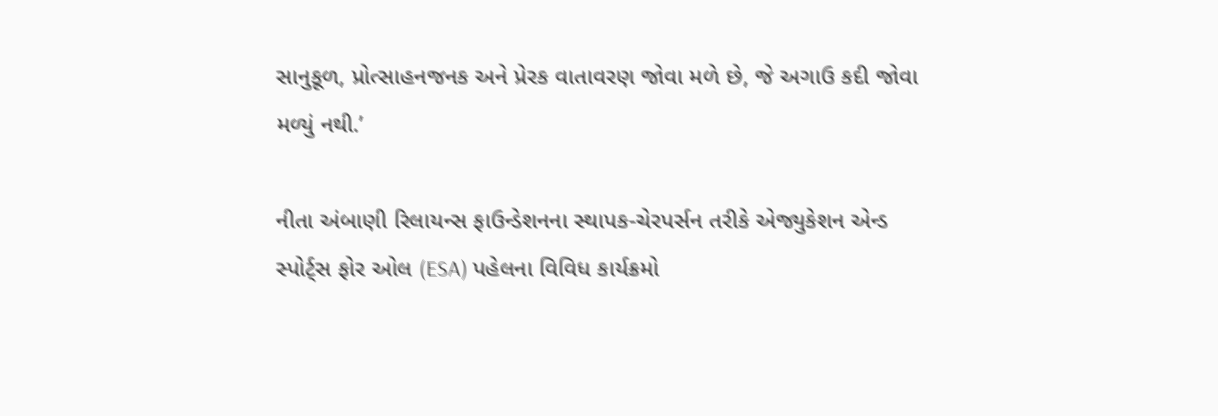સાનુકૂળ, પ્રોત્સાહનજનક અને પ્રેરક વાતાવરણ જોવા મળે છે, જે અગાઉ કદી જોવા મળ્યું નથી.’

નીતા અંબાણી રિલાયન્સ ફાઉન્ડેશનના સ્થાપક-ચેરપર્સન તરીકે એજ્યુકેશન એન્ડ સ્પોર્ટ્સ ફોર ઓલ (ESA) પહેલના વિવિધ કાર્યક્રમો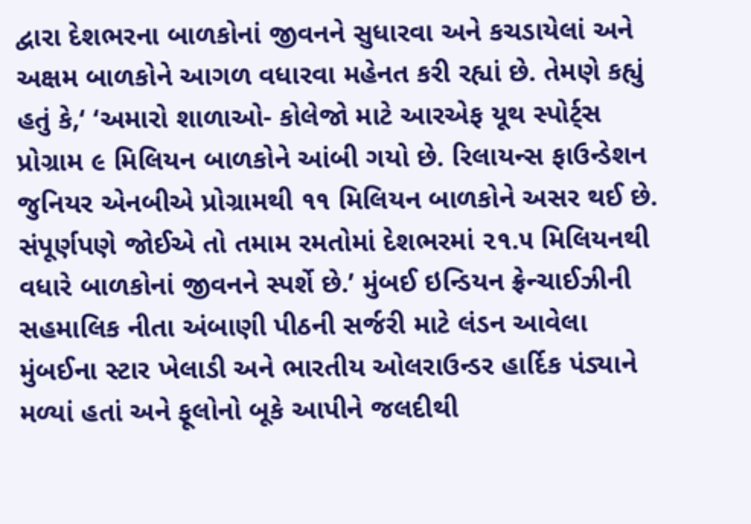દ્વારા દેશભરના બાળકોનાં જીવનને સુધારવા અને કચડાયેલાં અને અક્ષમ બાળકોને આગળ વધારવા મહેનત કરી રહ્યાં છે. તેમણે કહ્યું હતું કે,‘ ‘અમારો શાળાઓ- કોલેજો માટે આરએફ યૂથ સ્પોર્ટ્સ પ્રોગ્રામ ૯ મિલિયન બાળકોને આંબી ગયો છે. રિલાયન્સ ફાઉન્ડેશન જુનિયર એનબીએ પ્રોગ્રામથી ૧૧ મિલિયન બાળકોને અસર થઈ છે. સંપૂર્ણપણે જોઈએ તો તમામ રમતોમાં દેશભરમાં ૨૧.૫ મિલિયનથી વધારે બાળકોનાં જીવનને સ્પર્શે છે.’ મુંબઈ ઇન્ડિયન ફ્રેન્ચાઈઝીની સહમાલિક નીતા અંબાણી પીઠની સર્જરી માટે લંડન આવેલા મુંબઈના સ્ટાર ખેલાડી અને ભારતીય ઓલરાઉન્ડર હાર્દિક પંડ્યાને મળ્યાં હતાં અને ફૂલોનો બૂકે આપીને જલદીથી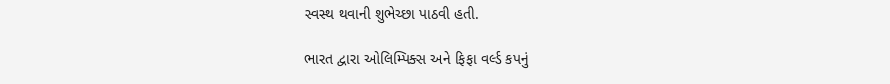સ્વસ્થ થવાની શુભેચ્છા પાઠવી હતી.

ભારત દ્વારા ઓલિમ્પિક્સ અને ફિફા વર્લ્ડ કપનું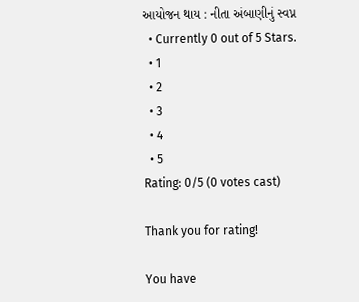આયોજન થાય : નીતા અંબાણીનું સ્વપ્ન
  • Currently 0 out of 5 Stars.
  • 1
  • 2
  • 3
  • 4
  • 5
Rating: 0/5 (0 votes cast)

Thank you for rating!

You have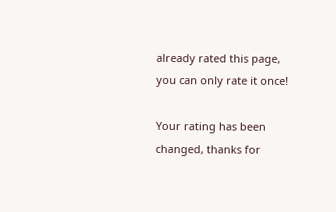already rated this page, you can only rate it once!

Your rating has been changed, thanks for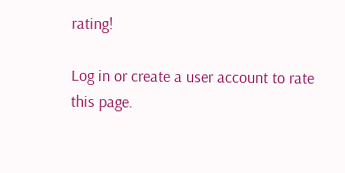rating!

Log in or create a user account to rate this page.